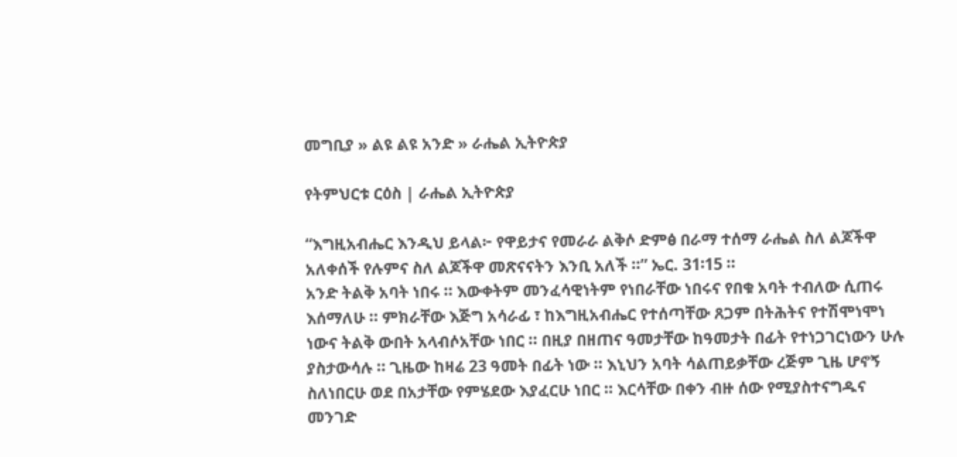መግቢያ » ልዩ ልዩ አንድ » ራሔል ኢትዮጵያ

የትምህርቱ ርዕስ | ራሔል ኢትዮጵያ

“እግዚአብሔር እንዲህ ይላል፦ የዋይታና የመራራ ልቅሶ ድምፅ በራማ ተሰማ ራሔል ስለ ልጆችዋ አለቀሰች የሉምና ስለ ልጆችዋ መጽናናትን እንቢ አለች ።” ኤር. 31፡15 ።
አንድ ትልቅ አባት ነበሩ ። እውቀትም መንፈሳዊነትም የነበራቸው ነበሩና የበቁ አባት ተብለው ሲጠሩ እሰማለሁ ። ምክራቸው እጅግ አሳራፊ ፣ ከእግዚአብሔር የተሰጣቸው ጸጋም በትሕትና የተሽሞነሞነ ነውና ትልቅ ውበት አላብሶአቸው ነበር ። በዚያ በዘጠና ዓመታቸው ከዓመታት በፊት የተነጋገርነውን ሁሉ ያስታውሳሉ ። ጊዜው ከዛሬ 23 ዓመት በፊት ነው ። እኒህን አባት ሳልጠይቃቸው ረጅም ጊዜ ሆኖኝ ስለነበርሁ ወደ በአታቸው የምሄደው እያፈርሁ ነበር ። እርሳቸው በቀን ብዙ ሰው የሚያስተናግዱና መንገድ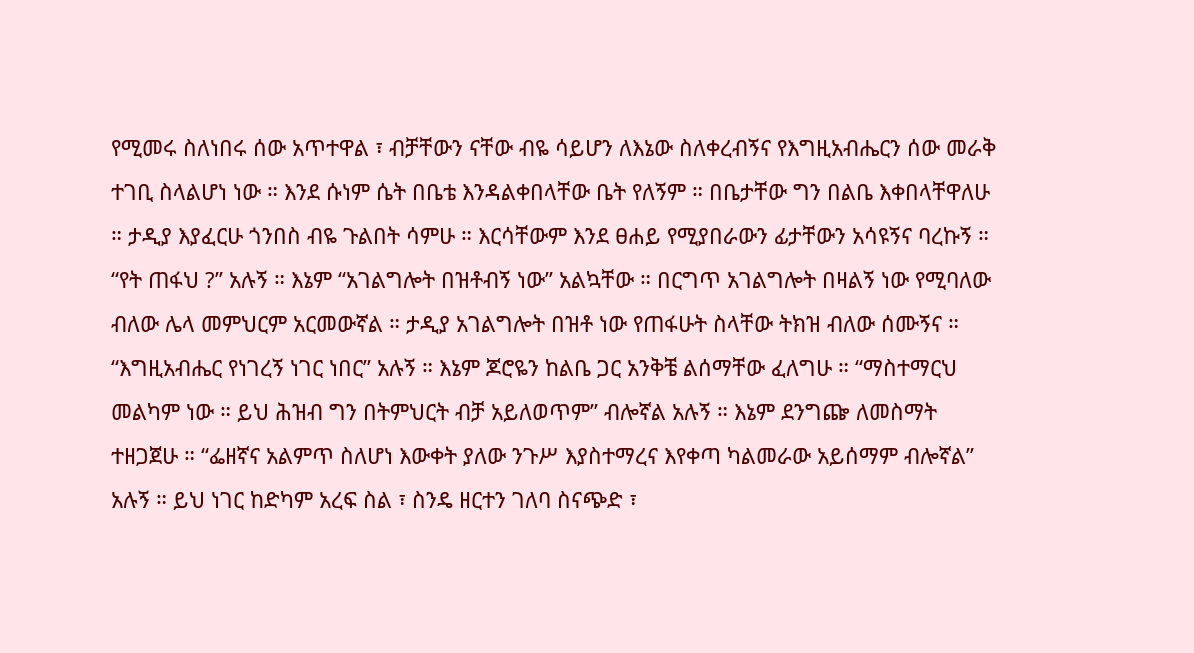የሚመሩ ስለነበሩ ሰው አጥተዋል ፣ ብቻቸውን ናቸው ብዬ ሳይሆን ለእኔው ስለቀረብኝና የእግዚአብሔርን ሰው መራቅ ተገቢ ስላልሆነ ነው ። እንደ ሱነም ሴት በቤቴ እንዳልቀበላቸው ቤት የለኝም ። በቤታቸው ግን በልቤ እቀበላቸዋለሁ ። ታዲያ እያፈርሁ ጎንበስ ብዬ ጉልበት ሳምሁ ። እርሳቸውም እንደ ፀሐይ የሚያበራውን ፊታቸውን አሳዩኝና ባረኩኝ ። “የት ጠፋህ ?” አሉኝ ። እኔም “አገልግሎት በዝቶብኝ ነው” አልኳቸው ። በርግጥ አገልግሎት በዛልኝ ነው የሚባለው ብለው ሌላ መምህርም አርመውኛል ። ታዲያ አገልግሎት በዝቶ ነው የጠፋሁት ስላቸው ትክዝ ብለው ሰሙኝና ። “እግዚአብሔር የነገረኝ ነገር ነበር” አሉኝ ። እኔም ጆሮዬን ከልቤ ጋር አንቅቼ ልሰማቸው ፈለግሁ ። “ማስተማርህ መልካም ነው ። ይህ ሕዝብ ግን በትምህርት ብቻ አይለወጥም” ብሎኛል አሉኝ ። እኔም ደንግጬ ለመስማት ተዘጋጀሁ ። “ፌዘኛና አልምጥ ስለሆነ እውቀት ያለው ንጉሥ እያስተማረና እየቀጣ ካልመራው አይሰማም ብሎኛል” አሉኝ ። ይህ ነገር ከድካም አረፍ ስል ፣ ስንዴ ዘርተን ገለባ ስናጭድ ፣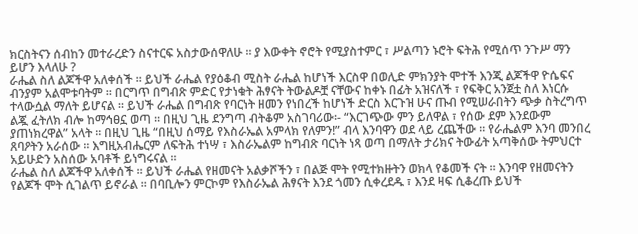ክርስትናን ሰብከን መተራረድን ስናተርፍ አስታውሰዋለሁ ። ያ እውቀት ኖሮት የሚያስተምር ፣ ሥልጣን ኑሮት ፍትሕ የሚሰጥ ንጉሥ ማን ይሆን እላለሁ ?
ራሔል ስለ ልጆችዋ አለቀሰች ። ይህች ራሔል የያዕቆብ ሚስት ራሔል ከሆነች እርስዋ በወሊድ ምክንያት ሞተች እንጂ ልጆችዋ ዮሴፍና ብንያም አልሞቱባትም ። በርግጥ በግብጽ ምድር የታነቁት ሕፃናት ትውልዶቿ ናቸውና ከቀኑ በፊት አዝናለች ፣ የፍቅር አንጀቷ ስለ እነርሱ ተላውሷል ማለት ይሆናል ። ይህች ራሔል በግብጽ የባርነት ዘመን የነበረች ከሆነች ድርስ እርጉዝ ሁና ጡብ የሚሠራበትን ጭቃ ስትረግጥ ልጇ ፈትለክ ብሎ ከማኅፀኗ ወጣ ። በዚህ ጊዜ ደንግጣ ብትቆም አስገባሪው፡- “እርገጭው ምን ይለዋል ፣ የሰው ደም እንደውም ያጠነክረዋል” አላት ። በዚህ ጊዜ “በዚህ ሰማይ የእስራኤል አምላክ የለምን!” ብላ እንባዋን ወደ ላይ ረጨችው ። የራሔልም እንባ መንበረ ጸባዖትን አራሰው ። እግዚአብሔርም ለፍትሕ ተነሣ ፣ እስራኤልም ከግብጽ ባርነት ነጻ ወጣ በማለት ታሪክና ትውፊት አጣቅሰው ትምህርተ አይሁድን አስሰው አባቶች ይነግሩናል ።
ራሔል ስለ ልጆችዋ አለቀሰች ። ይህች ራሔል የዘመናት አልቃሾችን ፣ በልጅ ሞት የሚተክዙትን ወክላ የቆመች ናት ። እንባዋ የዘመናትን የልጆች ሞት ሲገልጥ ይኖራል ። በባቢሎን ምርኮም የእስራኤል ሕፃናት እንደ ጎመን ሲቀረደዱ ፣ እንደ ዛፍ ሲቆረጡ ይህች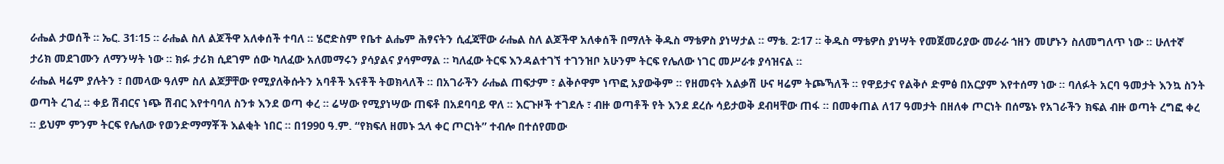ራሔል ታወሰች ። ኤር. 31፡15 ። ራሔል ስለ ልጆችዋ አለቀሰች ተባለ ። ሄሮድስም የቤተ ልሔም ሕፃናትን ሲፈጃቸው ራሔል ስለ ልጆችዋ አለቀሰች በማለት ቅዱስ ማቴዎስ ያነሣታል ። ማቴ. 2፡17 ። ቅዱስ ማቴዎስ ያነሣት የመጀመሪያው መራራ ኀዘን መሆኑን ስለመግለጥ ነው ። ሁለተኛ ታሪክ መደገሙን ለማንሣት ነው ። ክፉ ታሪክ ሲደገም ሰው ካለፈው አለመማሩን ያሳያልና ያሳምማል ። ካለፈው ትርፍ እንዳልተገኘ ተገንዝቦ አሁንም ትርፍ የሌለው ነገር መሥራቱ ያሳዝናል ።
ራሔል ዛሬም ያሉትን ፣ በመላው ዓለም ስለ ልጆቻቸው የሚያለቅሱትን አባቶች እናቶች ትወክላለች ። በአገራችን ራሔል ጠፍታም ፣ ልቅሶዋም ነጥፎ አያውቅም ። የዘመናት አልቃሽ ሁና ዛሬም ትጮኻለች ። የዋይታና የልቅሶ ድምፅ በአርያም እየተሰማ ነው ። ባለፉት አርባ ዓመታት እንኳ ስንት ወጣት ረገፈ ። ቀይ ሽብርና ነጭ ሽብር እየተባባለ ስንቱ እንደ ወጣ ቀረ ። ሬሣው የሚያነሣው ጠፍቶ በአደባባይ ዋለ ። እርጉዞች ተገደሉ ፣ ብዙ ወጣቶች የት እንደ ደረሱ ሳይታወቅ ደብዛቸው ጠፋ ። በመቀጠል ለ17 ዓመታት በዘለቀ ጦርነት በሰሜኑ የአገራችን ክፍል ብዙ ወጣት ረግፎ ቀረ ። ይህም ምንም ትርፍ የሌለው የወንድማማቾች እልቂት ነበር ። በ1990 ዓ.ም. “የክፍለ ዘመኑ ኋላ ቀር ጦርነት” ተብሎ በተሰየመው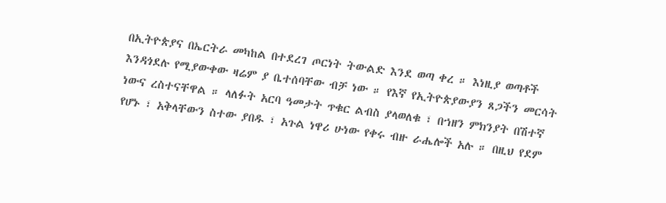በኢትዮጵያና በኤርትራ መካከል በተደረገ ጦርነት ትውልድ እንደ ወጣ ቀረ ። እነዚያ ወጣቶች እንዳጎደሉ የሚያውቀው ዛሬም ያ ቤተሰባቸው ብቻ ነው ። የእኛ የኢትዮጵያውያን ጸጋችን መርሳት ነውና ረስተናቸዋል ። ላለፉት አርባ ዓመታት ጥቁር ልብስ ያላወለቁ ፣ በኀዘን ምክንያት በሽተኛ የሆኑ ፣ አቅላቸውን ስተው ያበዱ ፣ አጉል ነዋሪ ሁነው የቀሩ ብዙ ራሔሎች አሉ ። በዚህ የደም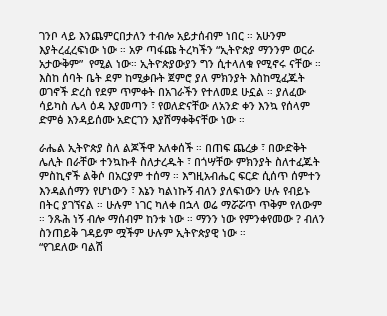ገንቦ ላይ እንጨምርበታለን ተብሎ አይታሰብም ነበር ። አሁንም እያትረፈረፍነው ነው ። አዎ ጣፋጩ ትረካችን “ኢትዮጵያ ማንንም ወርራ አታውቅም”  የሚል ነው። ኢትዮጵያውያን ግን ሲተላለቁ የሚኖሩ ናቸው ። እስከ ሰባት ቤት ደም ከሚቃቡት ጀምሮ ያለ ምክንያት እስከሚፈጁት ወገኖች ድረስ የደም ጥምቀት በአገራችን የተለመደ ሁኗል ። ያለፈው ሳይካስ ሌላ ዕዳ እያመጣን ፣ የወለድናቸው ለአንድ ቀን እንኳ የሰላም ድምፅ እንዳይሰሙ አድርገን እያሸማቀቅናቸው ነው ።

ራሔል ኢትዮጵያ ስለ ልጆችዋ አለቀሰች ። በጠፍ ጨረቃ ፣ በውድቅት ሌሊት በራቸው ተንኳኩቶ ስለታረዱት ፣ በጎሣቸው ምክንያት ስለተፈጁት ምስኪኖች ልቅሶ በአርያም ተሰማ ። እግዚአብሔር ፍርድ ሲሰጥ ሰምተን እንዳልሰማን የሆነውን ፣ እኔን ካልነኩኝ ብለን ያለፍነውን ሁሉ የብይኑ በትር ያገኘናል ። ሁሉም ነገር ካለቀ በኋላ ወሬ ማሯሯጥ ጥቅም የለውም ። ንጹሕ ነኝ ብሎ ማሰብም ከንቱ ነው ። ማንን ነው የምንቀየመው ? ብለን ስንጠይቅ ገዳይም ሟችም ሁሉም ኢትዮጵያዊ ነው ።
“የገደለው ባልሽ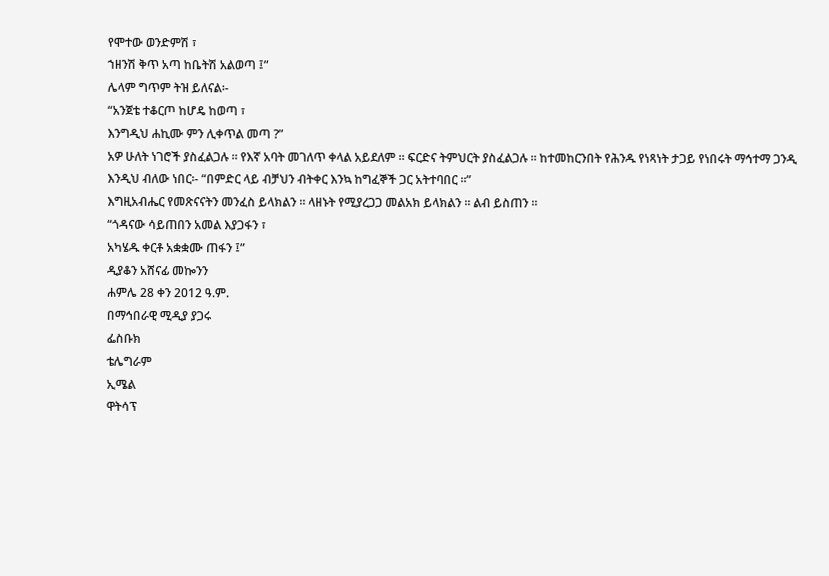የሞተው ወንድምሽ ፣
ኀዘንሽ ቅጥ አጣ ከቤትሽ አልወጣ ፤”
ሌላም ግጥም ትዝ ይለናል፡-
“አንጀቴ ተቆርጦ ከሆዴ ከወጣ ፣
እንግዲህ ሐኪሙ ምን ሊቀጥል መጣ ?”
አዎ ሁለት ነገሮች ያስፈልጋሉ ። የእኛ አባት መገለጥ ቀላል አይደለም ። ፍርድና ትምህርት ያስፈልጋሉ ። ከተመከርንበት የሕንዱ የነጻነት ታጋይ የነበሩት ማኅተማ ጋንዲ እንዲህ ብለው ነበር፡- “በምድር ላይ ብቻህን ብትቀር እንኳ ከግፈኞች ጋር አትተባበር ።”
እግዚአብሔር የመጽናናትን መንፈስ ይላክልን ። ላዘኑት የሚያረጋጋ መልአክ ይላክልን ። ልብ ይስጠን ።
“ጎዳናው ሳይጠበን አመል እያጋፋን ፣
አካሄዱ ቀርቶ አቋቋሙ ጠፋን ፤”
ዲያቆን አሸናፊ መኰንን
ሐምሌ 28 ቀን 2012 ዓ.ም.
በማኅበራዊ ሚዲያ ያጋሩ
ፌስቡክ
ቴሌግራም
ኢሜል
ዋትሳፕ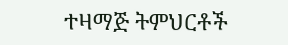ተዛማጅ ትምህርቶች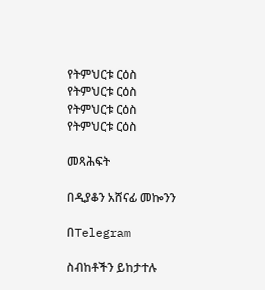የትምህርቱ ርዕስ
የትምህርቱ ርዕስ
የትምህርቱ ርዕስ
የትምህርቱ ርዕስ

መጻሕፍት

በዲያቆን አሸናፊ መኰንን

በTelegram

ስብከቶችን ይከታተሉ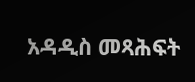አዳዲስ መጻሕፍት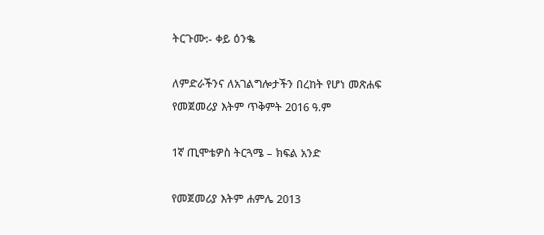ትርጉሙ:- ቀይ ዕንቈ

ለምድራችንና ለአገልግሎታችን በረከት የሆነ መጽሐፍ
የመጀመሪያ እትም ጥቅምት 2016 ዓ.ም

1ኛ ጢሞቴዎስ ትርጓሜ – ክፍል አንድ

የመጀመሪያ እትም ሐምሌ 2013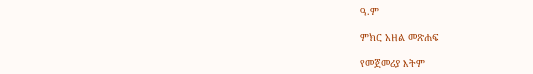ዓ.ም

ምክር አዘል መጽሐፍ

የመጀመሪያ እትም